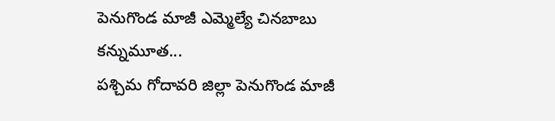పెనుగొండ మాజీ ఎమ్మెల్యే చినబాబు కన్నుమూత...
పశ్చిమ గోదావరి జిల్లా పెనుగొండ మాజీ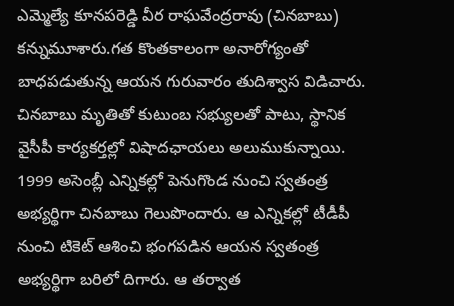ఎమ్మెల్యే కూనపరెడ్డి వీర రాఘవేంద్రరావు (చినబాబు) కన్నుమూశారు.గత కొంతకాలంగా అనారోగ్యంతో బాధపడుతున్న ఆయన గురువారం తుదిశ్వాస విడిచారు. చినబాబు మృతితో కుటుంబ సభ్యులతో పాటు, స్థానిక వైసీపీ కార్యకర్తల్లో విషాదఛాయలు అలుముకున్నాయి.
1999 అసెంబ్లీ ఎన్నికల్లో పెనుగొండ నుంచి స్వతంత్ర అభ్యర్థిగా చినబాబు గెలుపొందారు. ఆ ఎన్నికల్లో టీడీపీ నుంచి టికెట్ ఆశించి భంగపడిన ఆయన స్వతంత్ర అభ్యర్థిగా బరిలో దిగారు. ఆ తర్వాత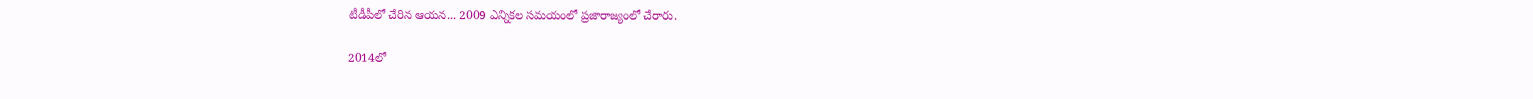టీడీపీలో చేరిన ఆయన... 2009 ఎన్నికల సమయంలో ప్రజారాజ్యంలో చేరారు.

2014లో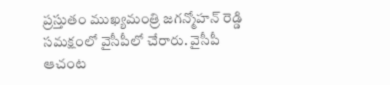ప్రస్తుతం ముఖ్యమంత్రి జగన్మోహన్ రెడ్డి సమక్షంలో వైసీపీలో చేరారు. వైసీపీ ఆచంట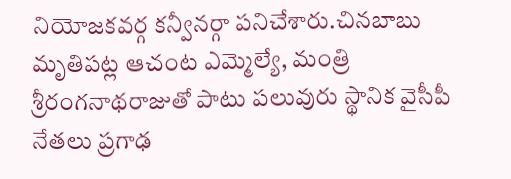నియోజకవర్గ కన్వీనర్గా పనిచేశారు.చినబాబు మృతిపట్ల ఆచంట ఎమ్మెల్యే, మంత్రి శ్రీరంగనాథరాజుతో పాటు పలువురు స్థానిక వైసీపీ నేతలు ప్రగాఢ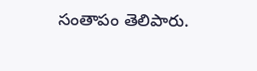సంతాపం తెలిపారు.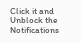Click it and Unblock the Notifications